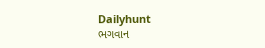Dailyhunt
ભગવાન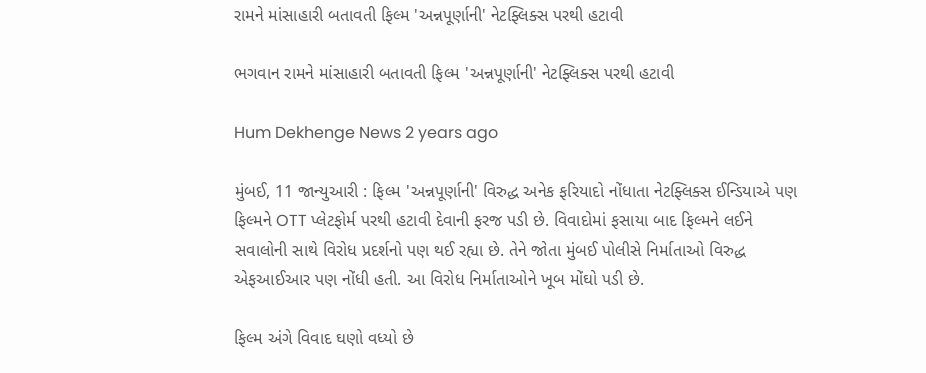રામને માંસાહારી બતાવતી ફિલ્મ 'અન્નપૂર્ણાની' નેટફ્લિક્સ પરથી હટાવી

ભગવાન રામને માંસાહારી બતાવતી ફિલ્મ 'અન્નપૂર્ણાની' નેટફ્લિક્સ પરથી હટાવી

Hum Dekhenge News 2 years ago

મુંબઈ, 11 જાન્યુઆરી : ફિલ્મ 'અન્નપૂર્ણાની' વિરુદ્ધ અનેક ફરિયાદો નોંધાતા નેટફ્લિક્સ ઈન્ડિયાએ પણ ફિલ્મને OTT પ્લેટફોર્મ પરથી હટાવી દેવાની ફરજ પડી છે. વિવાદોમાં ફસાયા બાદ ફિલ્મને લઈને સવાલોની સાથે વિરોધ પ્રદર્શનો પણ થઈ રહ્યા છે. તેને જોતા મુંબઈ પોલીસે નિર્માતાઓ વિરુદ્ધ એફઆઈઆર પણ નોંધી હતી. આ વિરોધ નિર્માતાઓને ખૂબ મોંઘો પડી છે.

ફિલ્મ અંગે વિવાદ ઘણો વધ્યો છે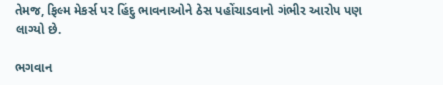તેમજ, ફિલ્મ મેકર્સ પર હિંદુ ભાવનાઓને ઠેસ પહોંચાડવાનો ગંભીર આરોપ પણ લાગ્યો છે.

ભગવાન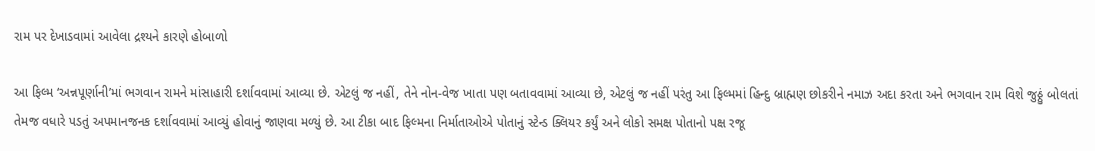રામ પર દેખાડવામાં આવેલા દ્રશ્યને કારણે હોબાળો

આ ફિલ્મ ‘અન્નપૂર્ણાની’માં ભગવાન રામને માંસાહારી દર્શાવવામાં આવ્યા છે. એટલું જ નહીં, તેને નોન-વેજ ખાતા પણ બતાવવામાં આવ્યા છે, એટલું જ નહીં પરંતુ આ ફિલ્મમાં હિન્દુ બ્રાહ્મણ છોકરીને નમાઝ અદા કરતા અને ભગવાન રામ વિશે જુઠ્ઠું બોલતાં તેમજ વધારે પડતું અપમાનજનક દર્શાવવામાં આવ્યું હોવાનું જાણવા મળ્યું છે. આ ટીકા બાદ ફિલ્મના નિર્માતાઓએ પોતાનું સ્ટેન્ડ ક્લિયર કર્યું અને લોકો સમક્ષ પોતાનો પક્ષ રજૂ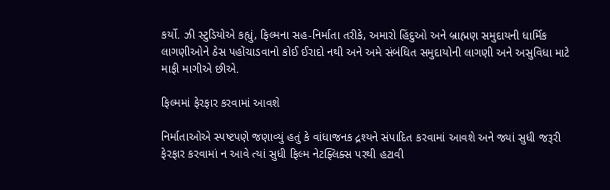કર્યો. ઝી સ્ટુડિયોએ કહ્યું, ફિલ્મના સહ-નિર્માતા તરીકે, અમારો હિંદુઓ અને બ્રાહ્મણ સમુદાયની ધાર્મિક લાગણીઓને ઠેસ પહોંચાડવાનો કોઈ ઈરાદો નથી અને અમે સંબંધિત સમુદાયોની લાગણી અને અસુવિધા માટે માફી માગીએ છીએ.

ફિલ્મમાં ફેરફાર કરવામાં આવશે

નિર્માતાઓએ સ્પષ્ટપણે જણાવ્યું હતું કે વાંધાજનક દ્રશ્યને સંપાદિત કરવામાં આવશે અને જ્યાં સુધી જરૂરી ફેરફાર કરવામાં ન આવે ત્યાં સુધી ફિલ્મ નેટફ્લિક્સ પરથી હટાવી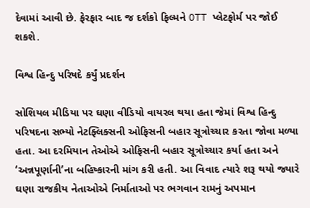દેવામાં આવી છે. ફેરફાર બાદ જ દર્શકો ફિલ્મને OTT પ્લેટફોર્મ પર જોઈ શકશે.

વિશ્વ હિન્દુ પરિષદે કર્યું પ્રદર્શન

સોશિયલ મીડિયા પર ઘણા વીડિયો વાયરલ થયા હતા જેમાં વિશ્વ હિન્દુ પરિષદના સભ્યો નેટફ્લિક્સની ઓફિસની બહાર સૂત્રોચ્ચાર કરતા જોવા મળ્યા હતા. આ દરમિયાન તેઓએ ઓફિસની બહાર સૂત્રોચ્ચાર કર્યા હતા અને ‘અન્નપૂર્ણાની’ના બહિષ્કારની માંગ કરી હતી. આ વિવાદ ત્યારે શરૂ થયો જ્યારે ઘણા રાજકીય નેતાઓએ નિર્માતાઓ પર ભગવાન રામનું અપમાન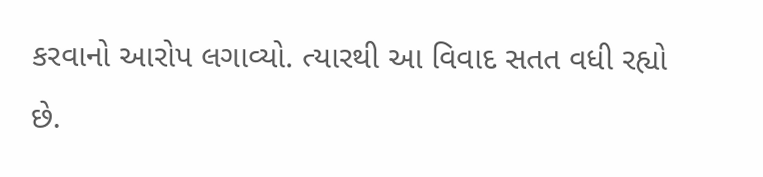કરવાનો આરોપ લગાવ્યો. ત્યારથી આ વિવાદ સતત વધી રહ્યો છે.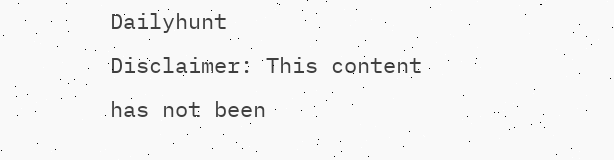Dailyhunt
Disclaimer: This content has not been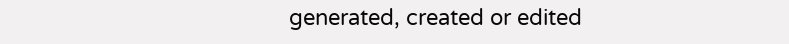generated, created or edited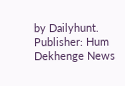by Dailyhunt. Publisher: Hum Dekhenge News